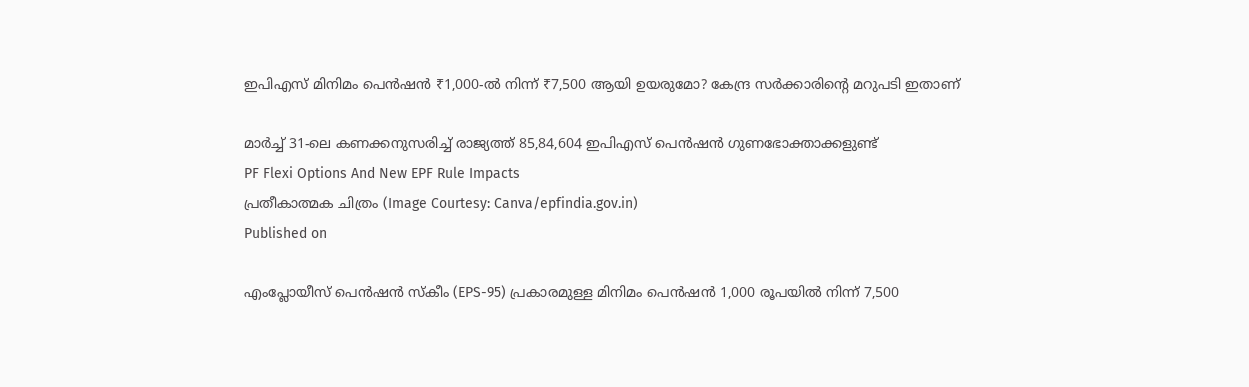ഇപിഎസ് മിനിമം പെൻഷൻ ₹1,000-ൽ നിന്ന് ₹7,500 ആയി ഉയരുമോ? കേന്ദ്ര സർക്കാരിന്റെ മറുപടി ഇതാണ്

മാർച്ച് 31-ലെ കണക്കനുസരിച്ച് രാജ്യത്ത് 85,84,604 ഇപിഎസ് പെൻഷൻ ഗുണഭോക്താക്കളുണ്ട്
PF Flexi Options And New EPF Rule Impacts
പ്രതീകാത്മക ചിത്രം (Image Courtesy: Canva/epfindia.gov.in)
Published on

എംപ്ലോയീസ് പെൻഷൻ സ്കീം (EPS-95) പ്രകാരമുള്ള മിനിമം പെൻഷൻ 1,000 രൂപയിൽ നിന്ന് 7,500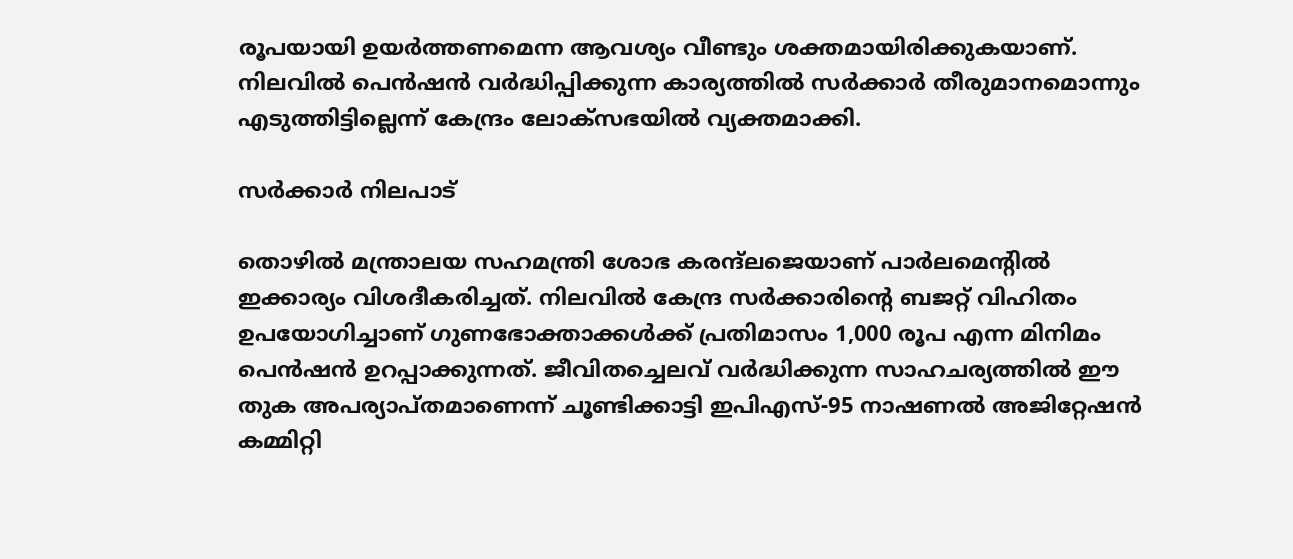രൂപയായി ഉയർത്തണമെന്ന ആവശ്യം വീണ്ടും ശക്തമായിരിക്കുകയാണ്. നിലവിൽ പെൻഷൻ വർദ്ധിപ്പിക്കുന്ന കാര്യത്തിൽ സർക്കാർ തീരുമാനമൊന്നും എടുത്തിട്ടില്ലെന്ന് കേന്ദ്രം ലോക്സഭയിൽ വ്യക്തമാക്കി.

സർക്കാർ നിലപാട്

തൊഴിൽ മന്ത്രാലയ സഹമന്ത്രി ശോഭ കരന്ദ്‌ലജെയാണ് പാർലമെന്റിൽ ഇക്കാര്യം വിശദീകരിച്ചത്. നിലവിൽ കേന്ദ്ര സർക്കാരിന്റെ ബജറ്റ് വിഹിതം ഉപയോഗിച്ചാണ് ഗുണഭോക്താക്കൾക്ക് പ്രതിമാസം 1,000 രൂപ എന്ന മിനിമം പെൻഷൻ ഉറപ്പാക്കുന്നത്. ജീവിതച്ചെലവ് വർദ്ധിക്കുന്ന സാഹചര്യത്തിൽ ഈ തുക അപര്യാപ്തമാണെന്ന് ചൂണ്ടിക്കാട്ടി ഇപിഎസ്-95 നാഷണൽ അജിറ്റേഷൻ കമ്മിറ്റി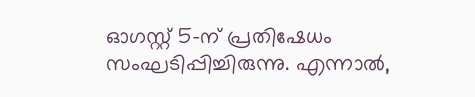ഓഗസ്റ്റ് 5-ന് പ്രതിഷേധം സംഘടിപ്പിച്ചിരുന്നു. എന്നാൽ,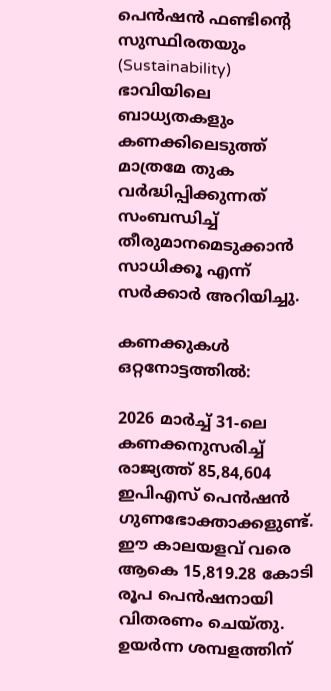പെൻഷൻ ഫണ്ടിന്റെ സുസ്ഥിരതയും (Sustainability) ഭാവിയിലെ ബാധ്യതകളും കണക്കിലെടുത്ത് മാത്രമേ തുക വർദ്ധിപ്പിക്കുന്നത് സംബന്ധിച്ച് തീരുമാനമെടുക്കാൻ സാധിക്കൂ എന്ന് സർക്കാർ അറിയിച്ചു.

കണക്കുകൾ ഒറ്റനോട്ടത്തിൽ:

2026 മാർച്ച് 31-ലെ കണക്കനുസരിച്ച് രാജ്യത്ത് 85,84,604 ഇപിഎസ് പെൻഷൻ ഗുണഭോക്താക്കളുണ്ട്. ഈ കാലയളവ് വരെ ആകെ 15,819.28 കോടി രൂപ പെൻഷനായി വിതരണം ചെയ്തു. ഉയർന്ന ശമ്പളത്തിന്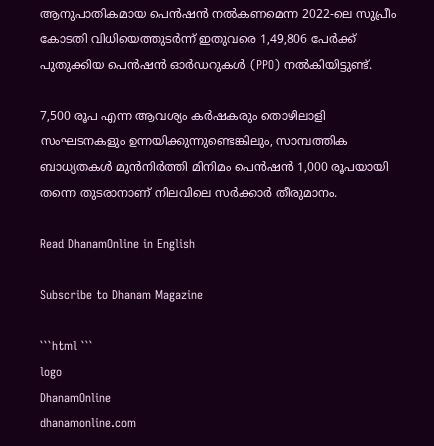ആനുപാതികമായ പെൻഷൻ നൽകണമെന്ന 2022-ലെ സുപ്രീം കോടതി വിധിയെത്തുടർന്ന് ഇതുവരെ 1,49,806 പേർക്ക് പുതുക്കിയ പെൻഷൻ ഓർഡറുകൾ (PPO) നൽകിയിട്ടുണ്ട്.

7,500 രൂപ എന്ന ആവശ്യം കർഷകരും തൊഴിലാളി സംഘടനകളും ഉന്നയിക്കുന്നുണ്ടെങ്കിലും, സാമ്പത്തിക ബാധ്യതകൾ മുൻനിർത്തി മിനിമം പെൻഷൻ 1,000 രൂപയായി തന്നെ തുടരാനാണ് നിലവിലെ സർക്കാർ തീരുമാനം.

Read DhanamOnline in English

Subscribe to Dhanam Magazine

```html ```
logo
DhanamOnline
dhanamonline.com